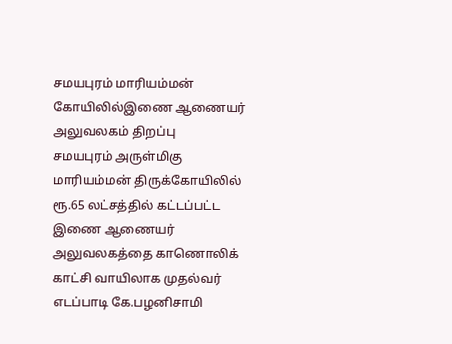சமயபுரம் மாரியம்மன் கோயிலில்இணை ஆணையர் அலுவலகம் திறப்பு
சமயபுரம் அருள்மிகு மாரியம்மன் திருக்கோயிலில் ரூ.65 லட்சத்தில் கட்டப்பட்ட இணை ஆணையர் அலுவலகத்தை காணொலிக் காட்சி வாயிலாக முதல்வர் எடப்பாடி கே.பழனிசாமி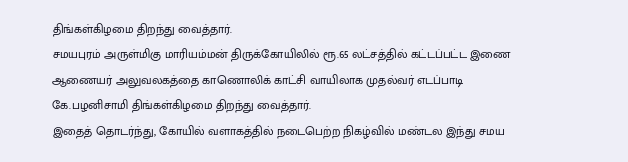திங்கள்கிழமை திறந்து வைத்தார்.
சமயபுரம் அருள்மிகு மாரியம்மன் திருக்கோயிலில் ரூ.65 லட்சத்தில் கட்டப்பட்ட இணை ஆணையர் அலுவலகத்தை காணொலிக் காட்சி வாயிலாக முதல்வர் எடப்பாடி கே.பழனிசாமி திங்கள்கிழமை திறந்து வைத்தார்.
இதைத் தொடர்ந்து, கோயில் வளாகத்தில் நடைபெற்ற நிகழ்வில் மண்டல இந்து சமய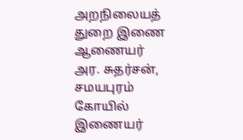அறநிலையத் துறை இணை ஆணையர் அர. சுதர்சன், சமயபுரம் கோயில் இணையர்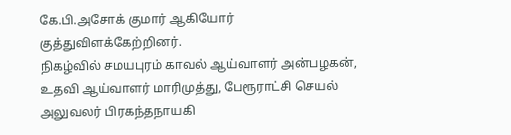கே.பி.அசோக் குமார் ஆகியோர் குத்துவிளக்கேற்றினர்.
நிகழ்வில் சமயபுரம் காவல் ஆய்வாளர் அன்பழகன், உதவி ஆய்வாளர் மாரிமுத்து, பேரூராட்சி செயல் அலுவலர் பிரகந்தநாயகி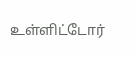உள்ளிட்டோர்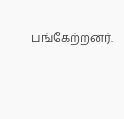பங்கேற்றனர்.